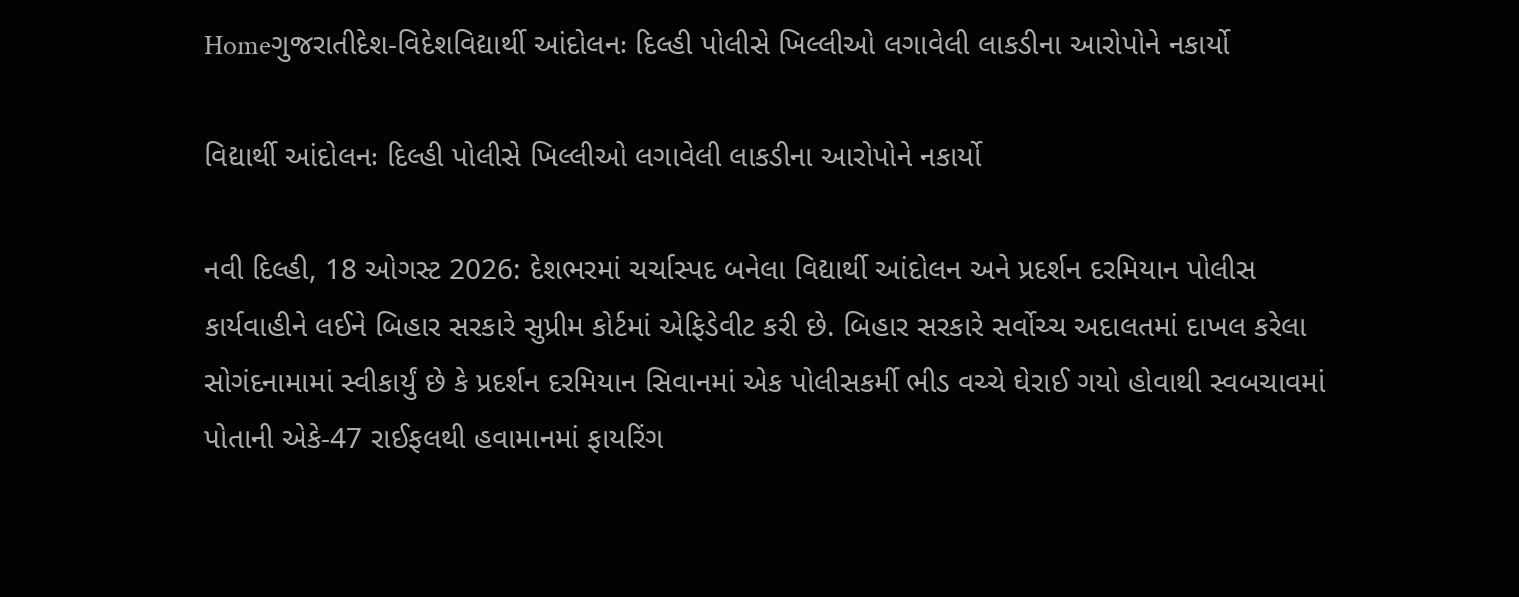Homeગુજરાતીદેશ-વિદેશવિદ્યાર્થી આંદોલનઃ દિલ્હી પોલીસે ખિલ્લીઓ લગાવેલી લાકડીના આરોપોને નકાર્યો

વિદ્યાર્થી આંદોલનઃ દિલ્હી પોલીસે ખિલ્લીઓ લગાવેલી લાકડીના આરોપોને નકાર્યો

નવી દિલ્હી, 18 ઓગસ્ટ 2026: દેશભરમાં ચર્ચાસ્પદ બનેલા વિદ્યાર્થી આંદોલન અને પ્રદર્શન દરમિયાન પોલીસ કાર્યવાહીને લઈને બિહાર સરકારે સુપ્રીમ કોર્ટમાં એફિડેવીટ કરી છે. બિહાર સરકારે સર્વોચ્ચ અદાલતમાં દાખલ કરેલા સોગંદનામામાં સ્વીકાર્યું છે કે પ્રદર્શન દરમિયાન સિવાનમાં એક પોલીસકર્મી ભીડ વચ્ચે ઘેરાઈ ગયો હોવાથી સ્વબચાવમાં પોતાની એકે-47 રાઈફલથી હવામાનમાં ફાયરિંગ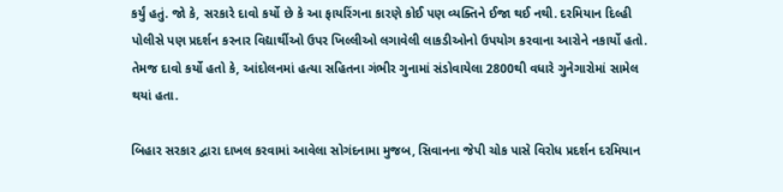કર્યું હતું. જો કે, સરકારે દાવો કર્યો છે કે આ ફાયરિંગના કારણે કોઈ પણ વ્યક્તિને ઈજા થઈ નથી. દરમિયાન દિલ્હી પોલીસે પણ પ્રદર્શન કરનાર વિદ્યાર્થીઓ ઉપર ખિલ્લીઓ લગાવેલી લાકડીઓનો ઉપયોગ કરવાના આરોને નકાર્યો હતો. તેમજ દાવો કર્યો હતો કે, આંદોલનમાં હત્યા સહિતના ગંભીર ગુનામાં સંડોવાયેલા 2800થી વધારે ગુનેગારોમાં સામેલ થયાં હતા.

બિહાર સરકાર દ્વારા દાખલ કરવામાં આવેલા સોગંદનામા મુજબ, સિવાનના જેપી ચોક પાસે વિરોધ પ્રદર્શન દરમિયાન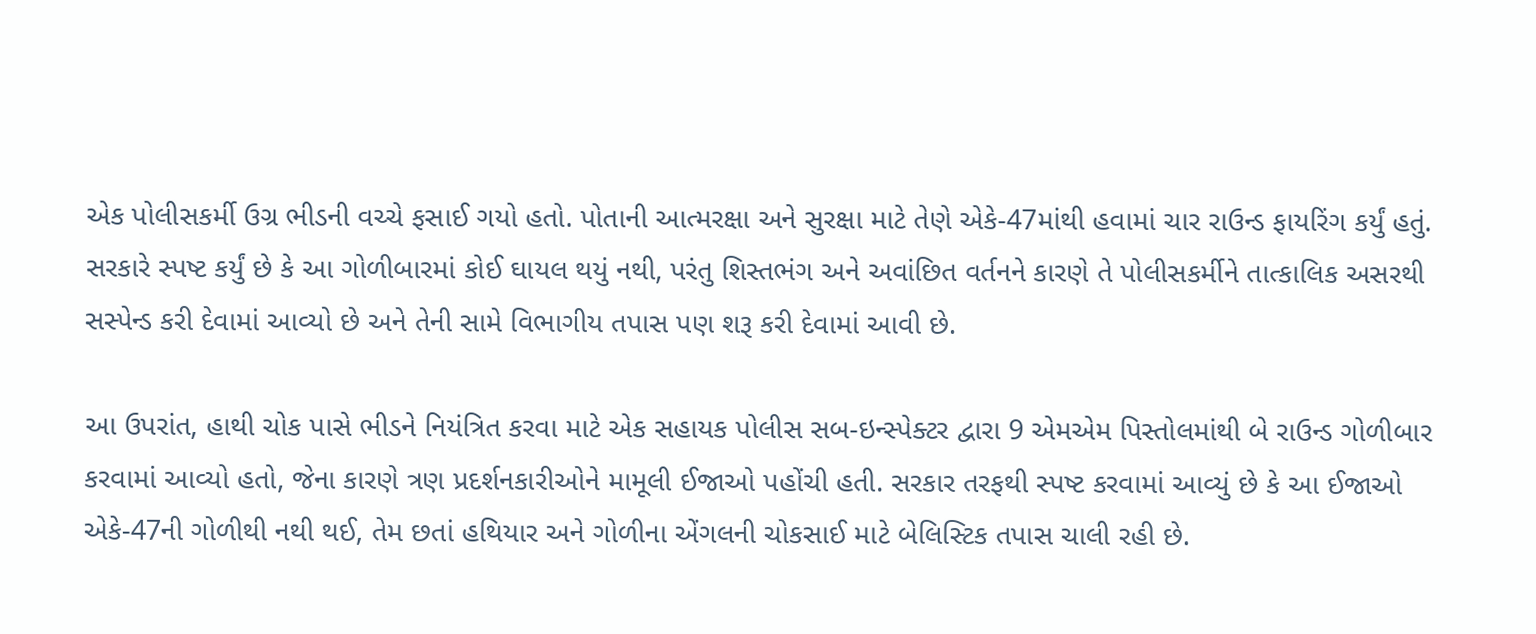એક પોલીસકર્મી ઉગ્ર ભીડની વચ્ચે ફસાઈ ગયો હતો. પોતાની આત્મરક્ષા અને સુરક્ષા માટે તેણે એકે-47માંથી હવામાં ચાર રાઉન્ડ ફાયરિંગ કર્યું હતું. સરકારે સ્પષ્ટ કર્યું છે કે આ ગોળીબારમાં કોઈ ઘાયલ થયું નથી, પરંતુ શિસ્તભંગ અને અવાંછિત વર્તનને કારણે તે પોલીસકર્મીને તાત્કાલિક અસરથી સસ્પેન્ડ કરી દેવામાં આવ્યો છે અને તેની સામે વિભાગીય તપાસ પણ શરૂ કરી દેવામાં આવી છે.

આ ઉપરાંત, હાથી ચોક પાસે ભીડને નિયંત્રિત કરવા માટે એક સહાયક પોલીસ સબ-ઇન્સ્પેક્ટર દ્વારા 9 એમએમ પિસ્તોલમાંથી બે રાઉન્ડ ગોળીબાર કરવામાં આવ્યો હતો, જેના કારણે ત્રણ પ્રદર્શનકારીઓને મામૂલી ઈજાઓ પહોંચી હતી. સરકાર તરફથી સ્પષ્ટ કરવામાં આવ્યું છે કે આ ઈજાઓ એકે-47ની ગોળીથી નથી થઈ, તેમ છતાં હથિયાર અને ગોળીના એંગલની ચોકસાઈ માટે બેલિસ્ટિક તપાસ ચાલી રહી છે.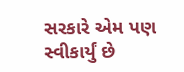સરકારે એમ પણ સ્વીકાર્યું છે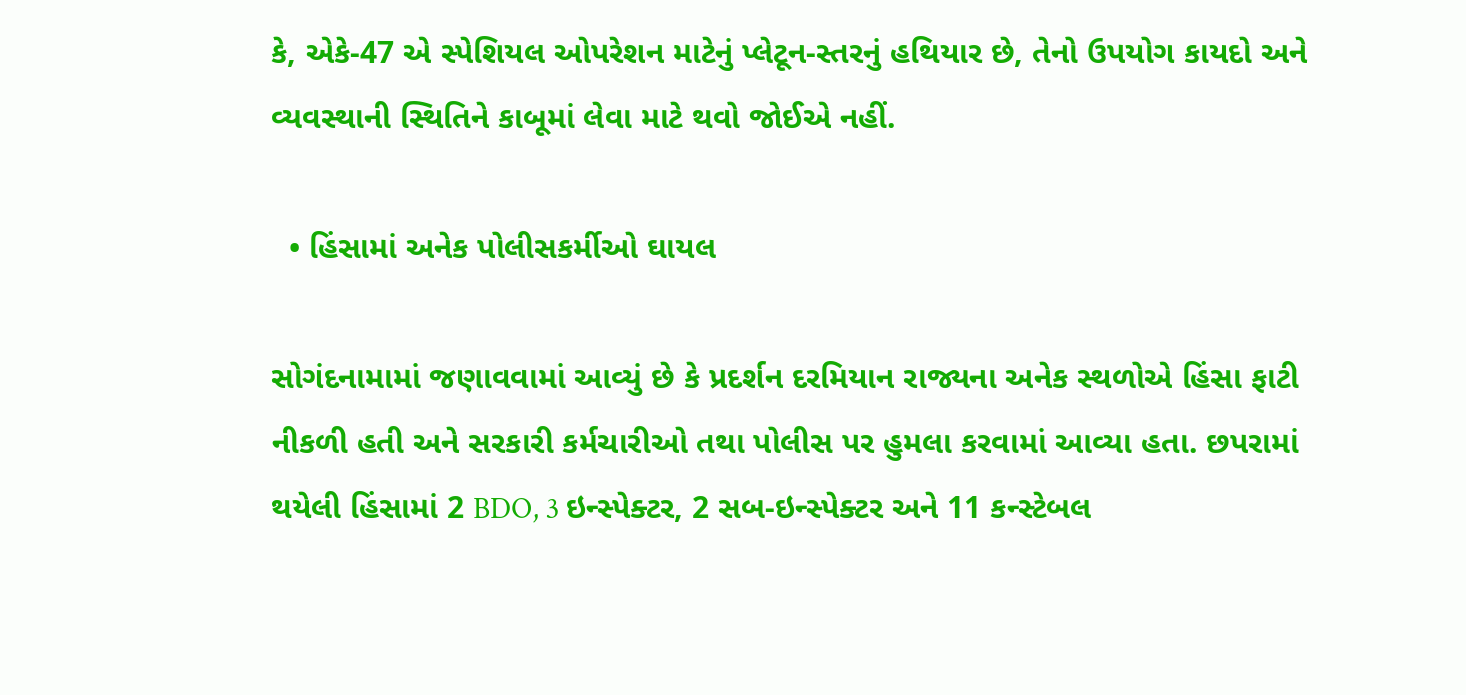કે, એકે-47 એ સ્પેશિયલ ઓપરેશન માટેનું પ્લેટૂન-સ્તરનું હથિયાર છે, તેનો ઉપયોગ કાયદો અને વ્યવસ્થાની સ્થિતિને કાબૂમાં લેવા માટે થવો જોઈએ નહીં.

  • હિંસામાં અનેક પોલીસકર્મીઓ ઘાયલ

સોગંદનામામાં જણાવવામાં આવ્યું છે કે પ્રદર્શન દરમિયાન રાજ્યના અનેક સ્થળોએ હિંસા ફાટી નીકળી હતી અને સરકારી કર્મચારીઓ તથા પોલીસ પર હુમલા કરવામાં આવ્યા હતા. છપરામાં થયેલી હિંસામાં 2 BDO, 3 ઇન્સ્પેક્ટર, 2 સબ-ઇન્સ્પેક્ટર અને 11 કન્સ્ટેબલ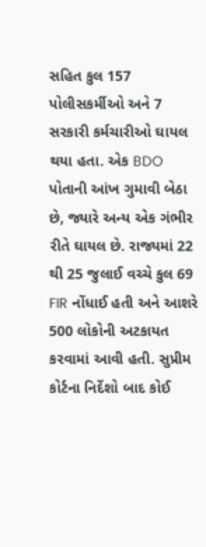સહિત કુલ 157 પોલીસકર્મીઓ અને 7 સરકારી કર્મચારીઓ ઘાયલ થયા હતા. એક BDO પોતાની આંખ ગુમાવી બેઠા છે, જ્યારે અન્ય એક ગંભીર રીતે ઘાયલ છે. રાજ્યમાં 22 થી 25 જુલાઈ વચ્ચે કુલ 69 FIR નોંધાઈ હતી અને આશરે 500 લોકોની અટકાયત કરવામાં આવી હતી. સુપ્રીમ કોર્ટના નિર્દેશો બાદ કોઈ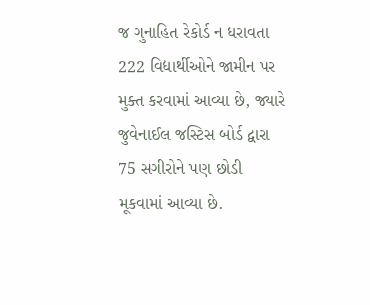જ ગુનાહિત રેકોર્ડ ન ધરાવતા 222 વિદ્યાર્થીઓને જામીન પર મુક્ત કરવામાં આવ્યા છે, જ્યારે જુવેનાઈલ જસ્ટિસ બોર્ડ દ્વારા 75 સગીરોને પણ છોડી મૂકવામાં આવ્યા છે.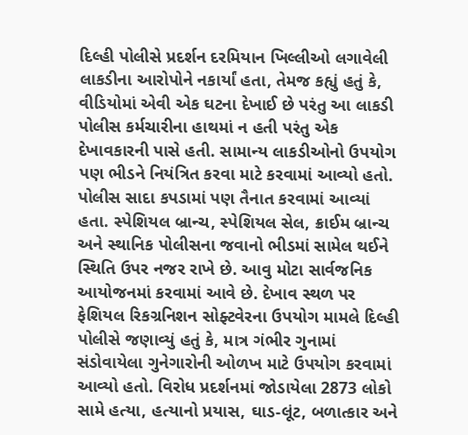દિલ્હી પોલીસે પ્રદર્શન દરમિયાન ખિલ્લીઓ લગાવેલી લાકડીના આરોપોને નકાર્યાં હતા, તેમજ કહ્યું હતું કે, વીડિયોમાં એવી એક ઘટના દેખાઈ છે પરંતુ આ લાકડી પોલીસ કર્મચારીના હાથમાં ન હતી પરંતુ એક દેખાવકારની પાસે હતી. સામાન્ય લાકડીઓનો ઉપયોગ પણ ભીડને નિયંત્રિત કરવા માટે કરવામાં આવ્યો હતો. પોલીસ સાદા કપડામાં પણ તૈનાત કરવામાં આવ્યાં હતા. સ્પેશિયલ બ્રાન્ચ, સ્પેશિયલ સેલ, ક્રાઈમ બ્રાન્ચ અને સ્થાનિક પોલીસના જવાનો ભીડમાં સામેલ થઈને સ્થિતિ ઉપર નજર રાખે છે. આવુ મોટા સાર્વજનિક આયોજનમાં કરવામાં આવે છે. દેખાવ સ્થળ પર ફેશિયલ રિકગ્રનિશન સોફ્ટવેરના ઉપયોગ મામલે દિલ્હી પોલીસે જણાવ્યું હતું કે, માત્ર ગંભીર ગુનામાં સંડોવાયેલા ગુનેગારોની ઓળખ માટે ઉપયોગ કરવામાં આવ્યો હતો. વિરોધ પ્રદર્શનમાં જોડાયેલા 2873 લોકો સામે હત્યા, હત્યાનો પ્રયાસ, ઘાડ-લૂંટ, બળાત્કાર અને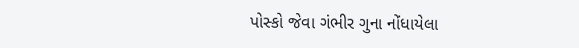પોસ્કો જેવા ગંભીર ગુના નોંધાયેલા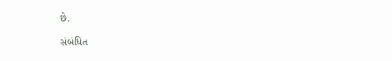છે.

સંબંધિત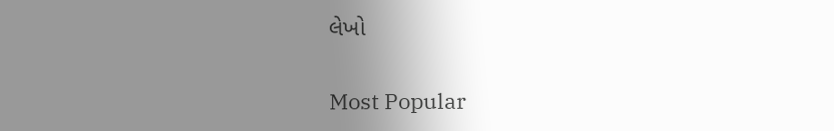લેખો

Most Popular